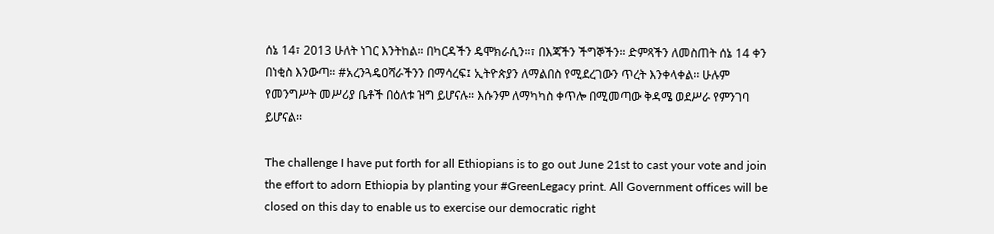ሰኔ 14፣ 2013 ሁለት ነገር እንትከል። በካርዳችን ዴሞክራሲን።፣ በእጃችን ችግኞችን። ድምጻችን ለመስጠት ሰኔ 14 ቀን በነቂስ እንውጣ። #አረንጓዴዐሻራችንን በማሳረፍ፤ ኢትዮጵያን ለማልበስ የሚደረገውን ጥረት እንቀላቀል፡፡ ሁሉም የመንግሥት መሥሪያ ቤቶች በዕለቱ ዝግ ይሆናሉ። እሱንም ለማካካስ ቀጥሎ በሚመጣው ቅዳሜ ወደሥራ የምንገባ ይሆናል፡፡

The challenge I have put forth for all Ethiopians is to go out June 21st to cast your vote and join the effort to adorn Ethiopia by planting your #GreenLegacy print. All Government offices will be closed on this day to enable us to exercise our democratic right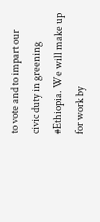to vote and to impart our civic duty in greening #Ethiopia. We will make up for work by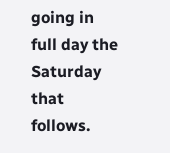going in full day the Saturday that follows.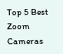Top 5 Best Zoom Cameras